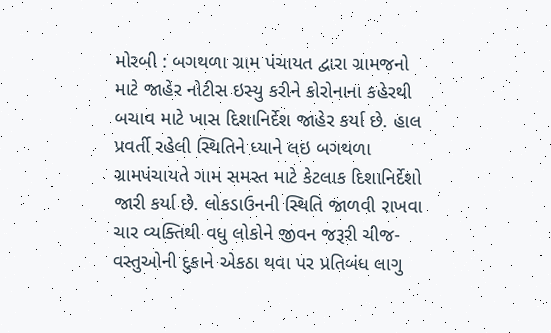મોરબી : બગથળા ગ્રામ પંચાયત દ્વારા ગ્રામજનો માટે જાહેર નોટીસ ઇસ્યુ કરીને કોરોનાના કહેરથી બચાવ માટે ખાસ દિશાનિર્દેશ જાહેર કર્યા છે. હાલ પ્રવર્તી રહેલી સ્થિતિને ધ્યાને લઇ બગથળા ગ્રામપંચાયતે ગામ સમસ્ત માટે કેટલાક દિશાનિર્દેશો જારી કર્યા છે. લોકડાઉનની સ્થિતિ જાળવી રાખવા ચાર વ્યક્તિથી વધુ લોકોને જીવન જરૂરી ચીજ-વસ્તુઓની દુકાને એકઠા થવા પર પ્રતિબંધ લાગુ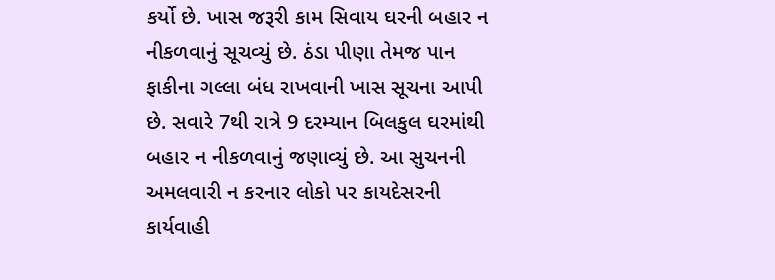કર્યો છે. ખાસ જરૂરી કામ સિવાય ઘરની બહાર ન નીકળવાનું સૂચવ્યું છે. ઠંડા પીણા તેમજ પાન ફાકીના ગલ્લા બંધ રાખવાની ખાસ સૂચના આપી છે. સવારે 7થી રાત્રે 9 દરમ્યાન બિલકુલ ઘરમાંથી બહાર ન નીકળવાનું જણાવ્યું છે. આ સુચનની અમલવારી ન કરનાર લોકો પર કાયદેસરની કાર્યવાહી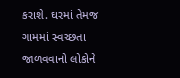કરાશે. ઘરમાં તેમજ ગામમાં સ્વચ્છતા જાળવવાનો લોકોને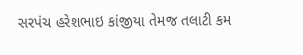સરપંચ હરેશભાઇ કાંજીયા તેમજ તલાટી કમ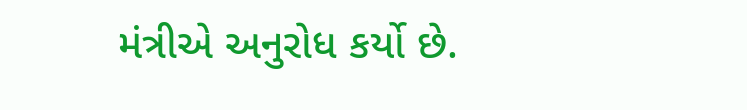મંત્રીએ અનુરોધ કર્યો છે.